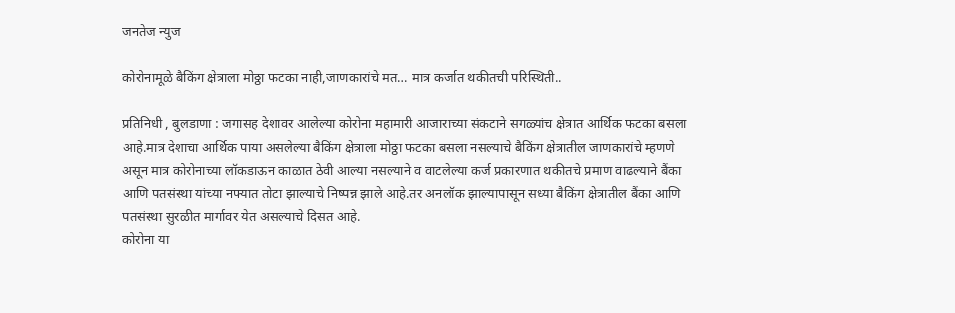जनतेज न्युज

कोरोनामूळे बैकिंग क्षेत्राला मोठ्ठा फटका नाही,जाणकारांचे मत… मात्र कर्जात थकीतची परिस्थिती..

प्रतिनिधी , बुलडाणा : जगासह देशावर आलेल्या कोरोना महामारी आजाराच्या संकटाने सगळ्यांच क्षेत्रात आर्थिक फटका बसला आहे.मात्र देशाचा आर्थिक पाया असलेल्या बैकिंग क्षेत्राला मोठ्ठा फटका बसला नसल्याचे बैकिंग क्षेत्रातील जाणकारांचे म्हणणे असून मात्र कोरोनाच्या लॉकडाऊन काळात ठेवी आल्या नसल्याने व वाटलेल्या कर्ज प्रकारणात थकीतचे प्रमाण वाढल्याने बैंका आणि पतसंस्था यांच्या नफ्यात तोटा झाल्याचे निष्पन्न झाले आहे.तर अनलॉक झाल्यापासून सध्या बैकिंग क्षेत्रातील बैंका आणि पतसंस्था सुरळीत मार्गावर येत असल्याचे दिसत आहे.
कोरोना या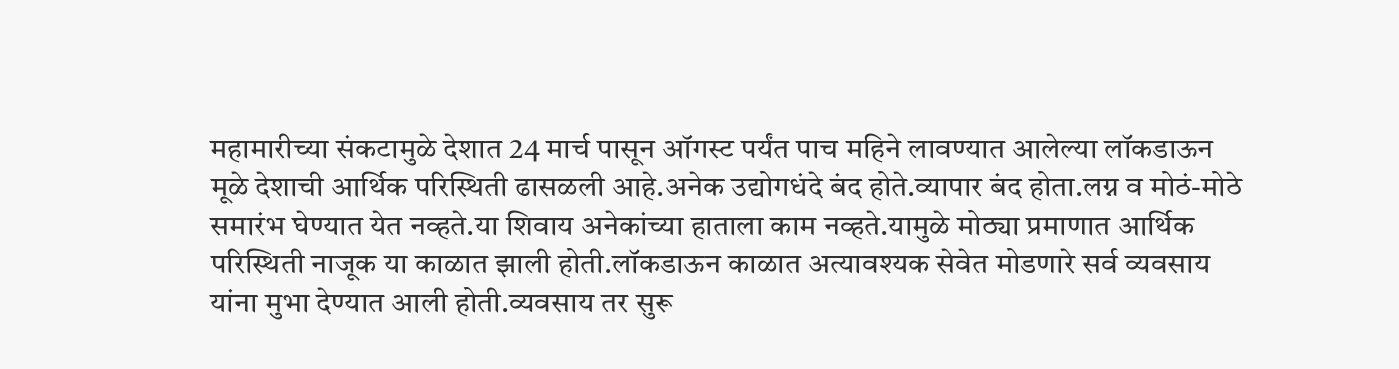महामारीच्या संकटामुळे देशात 24 मार्च पासून ऑगस्ट पर्यंत पाच महिने लावण्यात आलेल्या लॉकडाऊन मूळे देशाची आर्थिक परिस्थिती ढासळली आहे.अनेक उद्योगधंदे बंद होते.व्यापार बंद होता.लग्न व मोठं-मोठे समारंभ घेण्यात येत नव्हते.या शिवाय अनेकांच्या हाताला काम नव्हते.यामुळे मोठ्या प्रमाणात आर्थिक परिस्थिती नाजूक या काळात झाली होती.लॉकडाऊन काळात अत्यावश्यक सेवेत मोडणारे सर्व व्यवसाय यांना मुभा देण्यात आली होती.व्यवसाय तर सुरू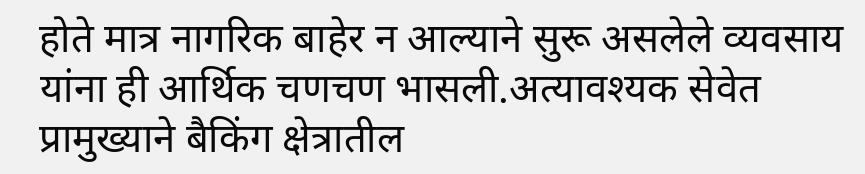होते मात्र नागरिक बाहेर न आल्याने सुरू असलेले व्यवसाय यांना ही आर्थिक चणचण भासली.अत्यावश्यक सेवेत प्रामुख्याने बैकिंग क्षेत्रातील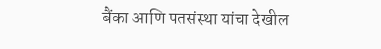बैंका आणि पतसंस्था यांचा देखील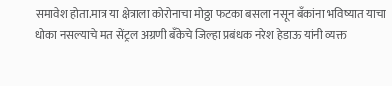समावेश होता.मात्र या क्षेत्राला कोरोनाचा मोठ्ठा फटका बसला नसून बँकांना भविष्यात याचा धोका नसल्याचे मत सेंट्रल अग्रणी बँकेचे जिल्हा प्रबंधक नरेश हेडाऊ यांनी व्यक्त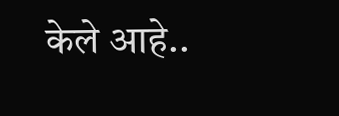केले आहे..